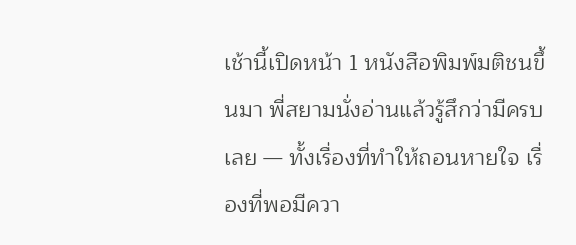เช้านี้เปิดหน้า 1 หนังสือพิมพ์มติชนขึ้นมา พี่สยามนั่งอ่านแล้วรู้สึกว่ามีครบเลย — ทั้งเรื่องที่ทำให้ถอนหายใจ เรื่องที่พอมีควา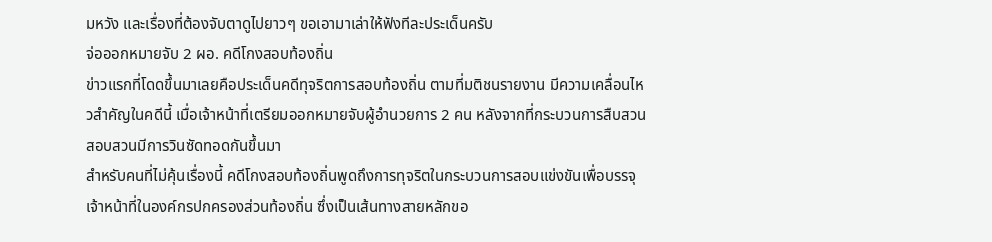มหวัง และเรื่องที่ต้องจับตาดูไปยาวๆ ขอเอามาเล่าให้ฟังทีละประเด็นครับ
จ่อออกหมายจับ 2 ผอ. คดีโกงสอบท้องถิ่น
ข่าวแรกที่โดดขึ้นมาเลยคือประเด็นคดีทุจริตการสอบท้องถิ่น ตามที่มติชนรายงาน มีความเคลื่อนไหวสำคัญในคดีนี้ เมื่อเจ้าหน้าที่เตรียมออกหมายจับผู้อำนวยการ 2 คน หลังจากที่กระบวนการสืบสวนสอบสวนมีการวินซัดทอดกันขึ้นมา
สำหรับคนที่ไม่คุ้นเรื่องนี้ คดีโกงสอบท้องถิ่นพูดถึงการทุจริตในกระบวนการสอบแข่งขันเพื่อบรรจุเจ้าหน้าที่ในองค์กรปกครองส่วนท้องถิ่น ซึ่งเป็นเส้นทางสายหลักขอ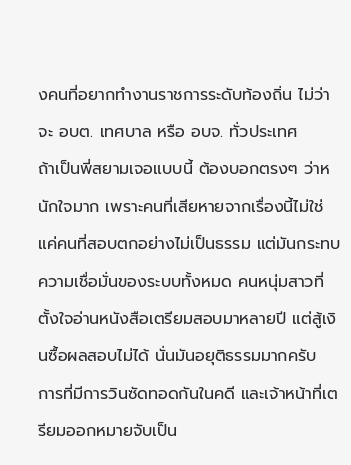งคนที่อยากทำงานราชการระดับท้องถิ่น ไม่ว่าจะ อบต. เทศบาล หรือ อบจ. ทั่วประเทศ
ถ้าเป็นพี่สยามเจอแบบนี้ ต้องบอกตรงๆ ว่าหนักใจมาก เพราะคนที่เสียหายจากเรื่องนี้ไม่ใช่แค่คนที่สอบตกอย่างไม่เป็นธรรม แต่มันกระทบความเชื่อมั่นของระบบทั้งหมด คนหนุ่มสาวที่ตั้งใจอ่านหนังสือเตรียมสอบมาหลายปี แต่สู้เงินซื้อผลสอบไม่ได้ นั่นมันอยุติธรรมมากครับ
การที่มีการวินซัดทอดกันในคดี และเจ้าหน้าที่เตรียมออกหมายจับเป็น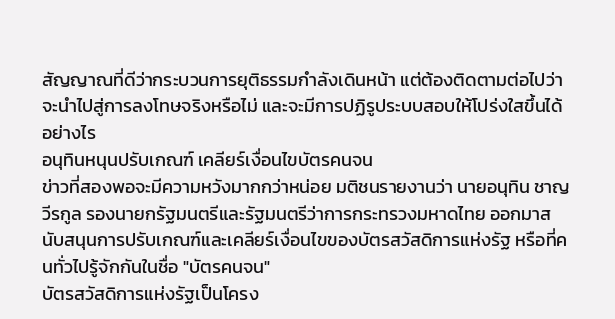สัญญาณที่ดีว่ากระบวนการยุติธรรมกำลังเดินหน้า แต่ต้องติดตามต่อไปว่าจะนำไปสู่การลงโทษจริงหรือไม่ และจะมีการปฏิรูประบบสอบให้โปร่งใสขึ้นได้อย่างไร
อนุทินหนุนปรับเกณฑ์ เคลียร์เงื่อนไขบัตรคนจน
ข่าวที่สองพอจะมีความหวังมากกว่าหน่อย มติชนรายงานว่า นายอนุทิน ชาญวีรกูล รองนายกรัฐมนตรีและรัฐมนตรีว่าการกระทรวงมหาดไทย ออกมาสนับสนุนการปรับเกณฑ์และเคลียร์เงื่อนไขของบัตรสวัสดิการแห่งรัฐ หรือที่คนทั่วไปรู้จักกันในชื่อ "บัตรคนจน"
บัตรสวัสดิการแห่งรัฐเป็นโครง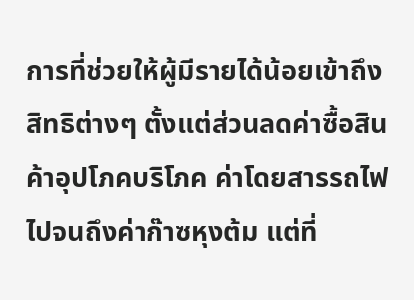การที่ช่วยให้ผู้มีรายได้น้อยเข้าถึงสิทธิต่างๆ ตั้งแต่ส่วนลดค่าซื้อสินค้าอุปโภคบริโภค ค่าโดยสารรถไฟ ไปจนถึงค่าก๊าซหุงต้ม แต่ที่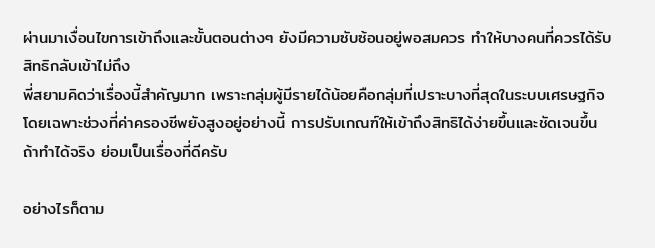ผ่านมาเงื่อนไขการเข้าถึงและขั้นตอนต่างๆ ยังมีความซับซ้อนอยู่พอสมควร ทำให้บางคนที่ควรได้รับสิทธิกลับเข้าไม่ถึง
พี่สยามคิดว่าเรื่องนี้สำคัญมาก เพราะกลุ่มผู้มีรายได้น้อยคือกลุ่มที่เปราะบางที่สุดในระบบเศรษฐกิจ โดยเฉพาะช่วงที่ค่าครองชีพยังสูงอยู่อย่างนี้ การปรับเกณฑ์ให้เข้าถึงสิทธิได้ง่ายขึ้นและชัดเจนขึ้น ถ้าทำได้จริง ย่อมเป็นเรื่องที่ดีครับ

อย่างไรก็ตาม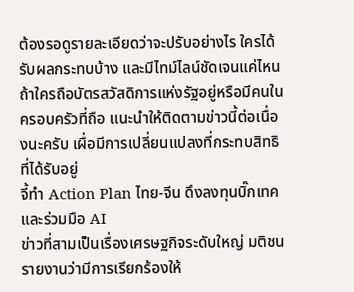ต้องรอดูรายละเอียดว่าจะปรับอย่างไร ใครได้รับผลกระทบบ้าง และมีไทม์ไลน์ชัดเจนแค่ไหน ถ้าใครถือบัตรสวัสดิการแห่งรัฐอยู่หรือมีคนในครอบครัวที่ถือ แนะนำให้ติดตามข่าวนี้ต่อเนื่องนะครับ เผื่อมีการเปลี่ยนแปลงที่กระทบสิทธิที่ได้รับอยู่
จี้ทำ Action Plan ไทย-จีน ดึงลงทุนบิ๊กเทคและร่วมมือ AI
ข่าวที่สามเป็นเรื่องเศรษฐกิจระดับใหญ่ มติชนรายงานว่ามีการเรียกร้องให้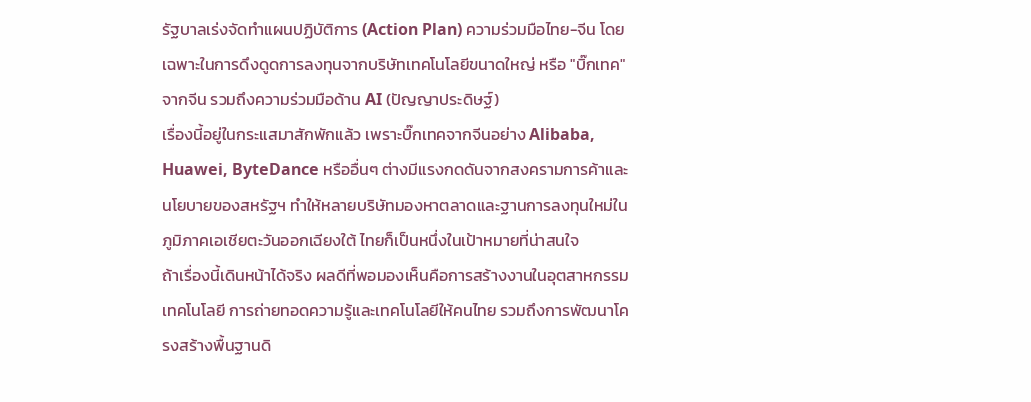รัฐบาลเร่งจัดทำแผนปฏิบัติการ (Action Plan) ความร่วมมือไทย-จีน โดยเฉพาะในการดึงดูดการลงทุนจากบริษัทเทคโนโลยีขนาดใหญ่ หรือ "บิ๊กเทค" จากจีน รวมถึงความร่วมมือด้าน AI (ปัญญาประดิษฐ์)
เรื่องนี้อยู่ในกระแสมาสักพักแล้ว เพราะบิ๊กเทคจากจีนอย่าง Alibaba, Huawei, ByteDance หรืออื่นๆ ต่างมีแรงกดดันจากสงครามการค้าและนโยบายของสหรัฐฯ ทำให้หลายบริษัทมองหาตลาดและฐานการลงทุนใหม่ในภูมิภาคเอเชียตะวันออกเฉียงใต้ ไทยก็เป็นหนึ่งในเป้าหมายที่น่าสนใจ
ถ้าเรื่องนี้เดินหน้าได้จริง ผลดีที่พอมองเห็นคือการสร้างงานในอุตสาหกรรมเทคโนโลยี การถ่ายทอดความรู้และเทคโนโลยีให้คนไทย รวมถึงการพัฒนาโครงสร้างพื้นฐานดิ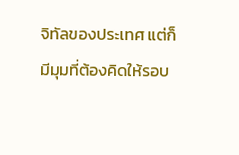จิทัลของประเทศ แต่ก็มีมุมที่ต้องคิดให้รอบ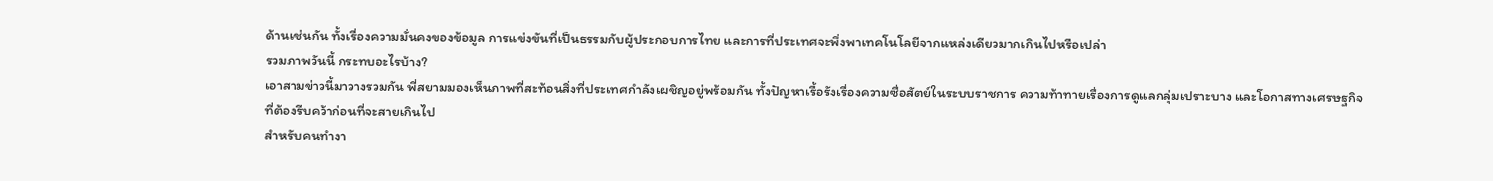ด้านเช่นกัน ทั้งเรื่องความมั่นคงของข้อมูล การแข่งขันที่เป็นธรรมกับผู้ประกอบการไทย และการที่ประเทศจะพึ่งพาเทคโนโลยีจากแหล่งเดียวมากเกินไปหรือเปล่า
รวมภาพวันนี้ กระทบอะไรบ้าง?
เอาสามข่าวนี้มาวางรวมกัน พี่สยามมองเห็นภาพที่สะท้อนสิ่งที่ประเทศกำลังเผชิญอยู่พร้อมกัน ทั้งปัญหาเรื้อรังเรื่องความซื่อสัตย์ในระบบราชการ ความท้าทายเรื่องการดูแลกลุ่มเปราะบาง และโอกาสทางเศรษฐกิจที่ต้องรีบคว้าก่อนที่จะสายเกินไป
สำหรับคนทำงา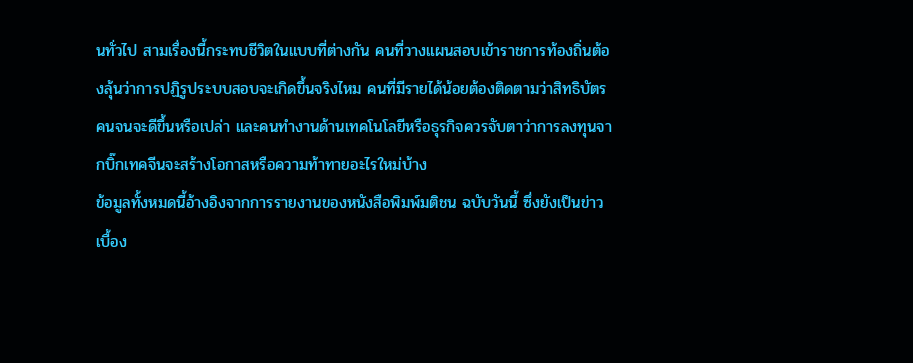นทั่วไป สามเรื่องนี้กระทบชีวิตในแบบที่ต่างกัน คนที่วางแผนสอบเข้าราชการท้องถิ่นต้องลุ้นว่าการปฏิรูประบบสอบจะเกิดขึ้นจริงไหม คนที่มีรายได้น้อยต้องติดตามว่าสิทธิบัตรคนจนจะดีขึ้นหรือเปล่า และคนทำงานด้านเทคโนโลยีหรือธุรกิจควรจับตาว่าการลงทุนจากบิ๊กเทคจีนจะสร้างโอกาสหรือความท้าทายอะไรใหม่บ้าง
ข้อมูลทั้งหมดนี้อ้างอิงจากการรายงานของหนังสือพิมพ์มติชน ฉบับวันนี้ ซึ่งยังเป็นข่าวเบื้อง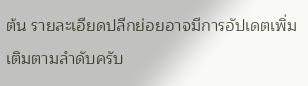ต้น รายละเอียดปลีกย่อยอาจมีการอัปเดตเพิ่มเติมตามลำดับครับ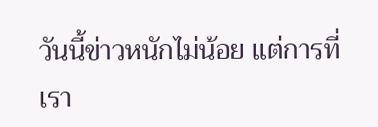วันนี้ข่าวหนักไม่น้อย แต่การที่เรา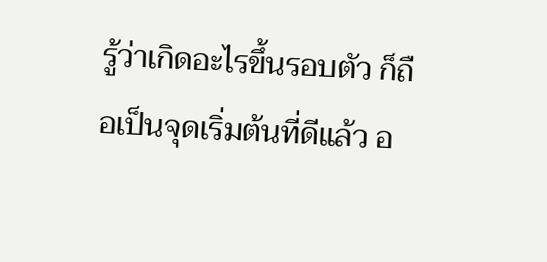รู้ว่าเกิดอะไรขึ้นรอบตัว ก็ถือเป็นจุดเริ่มต้นที่ดีแล้ว อ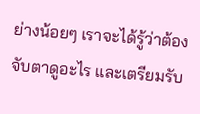ย่างน้อยๆ เราจะได้รู้ว่าต้องจับตาดูอะไร และเตรียมรับ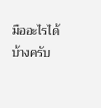มืออะไรได้บ้างครับ